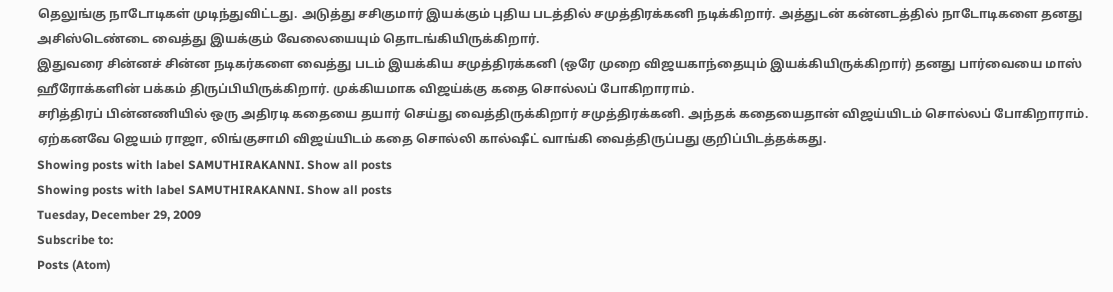தெலுங்கு நாடோடிகள் முடிந்துவிட்டது. அடுத்து சசிகுமார் இயக்கும் புதிய படத்தில் சமுத்திரக்கனி நடிக்கிறார். அத்துடன் கன்னடத்தில் நாடோடிகளை தனது அசிஸ்டெண்டை வைத்து இயக்கும் வேலையையும் தொடங்கியிருக்கிறார்.
இதுவரை சின்னச் சின்ன நடிகர்களை வைத்து படம் இயக்கிய சமுத்திரக்கனி (ஒரே முறை விஜயகாந்தையும் இயக்கியிருக்கிறார்) தனது பார்வையை மாஸ் ஹீரோக்களின் பக்கம் திருப்பியிருக்கிறார். முக்கியமாக விஜய்க்கு கதை சொல்லப் போகிறாராம்.
சரித்திரப் பின்னணியில் ஒரு அதிரடி கதையை தயார் செய்து வைத்திருக்கிறார் சமுத்திரக்கனி. அந்தக் கதையைதான் விஜய்யிடம் சொல்லப் போகிறாராம்.
ஏற்கனவே ஜெயம் ராஜா, லிங்குசாமி விஜய்யிடம் கதை சொல்லி கால்ஷீட் வாங்கி வைத்திருப்பது குறிப்பிடத்தக்கது.
Showing posts with label SAMUTHIRAKANNI. Show all posts
Showing posts with label SAMUTHIRAKANNI. Show all posts
Tuesday, December 29, 2009
Subscribe to:
Posts (Atom)